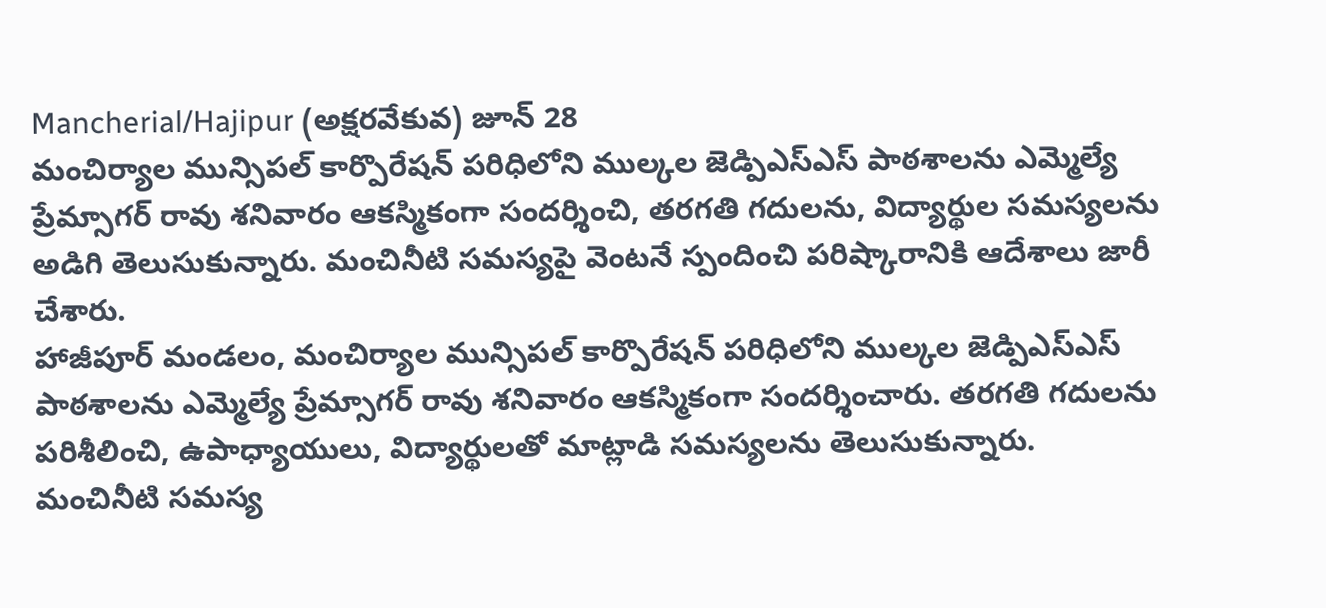Mancherial/Hajipur (అక్షరవేకువ) జూన్ 28
మంచిర్యాల మున్సిపల్ కార్పొరేషన్ పరిధిలోని ముల్కల జెడ్పిఎస్ఎస్ పాఠశాలను ఎమ్మెల్యే ప్రేమ్సాగర్ రావు శనివారం ఆకస్మికంగా సందర్శించి, తరగతి గదులను, విద్యార్థుల సమస్యలను అడిగి తెలుసుకున్నారు. మంచినీటి సమస్యపై వెంటనే స్పందించి పరిష్కారానికి ఆదేశాలు జారీ చేశారు.
హాజీపూర్ మండలం, మంచిర్యాల మున్సిపల్ కార్పొరేషన్ పరిధిలోని ముల్కల జెడ్పిఎస్ఎస్ పాఠశాలను ఎమ్మెల్యే ప్రేమ్సాగర్ రావు శనివారం ఆకస్మికంగా సందర్శించారు. తరగతి గదులను పరిశీలించి, ఉపాధ్యాయులు, విద్యార్థులతో మాట్లాడి సమస్యలను తెలుసుకున్నారు. మంచినీటి సమస్య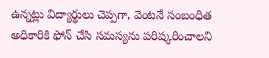ఉన్నట్లు విద్యార్థులు చెప్పగా, వెంటనే సంబంధిత అధికారికి ఫోన్ చేసి సమస్యను పరిష్కరించాలని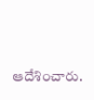ఆదేశించారు.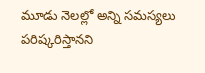మూడు నెలల్లో అన్ని సమస్యలు పరిష్కరిస్తానని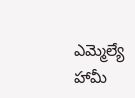ఎమ్మెల్యే హామీ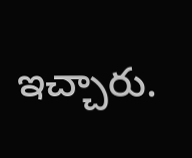ఇచ్చారు.